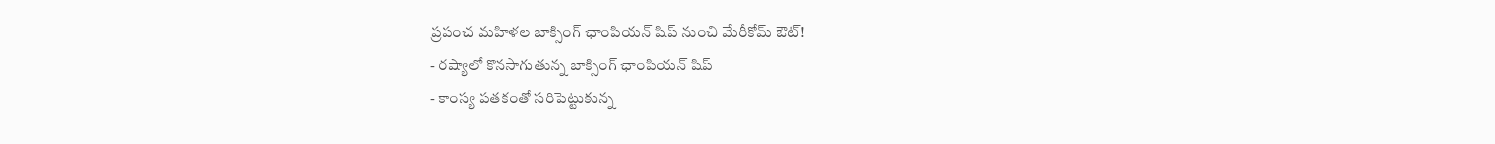ప్రపంచ మహిళల బాక్సింగ్ ఛాంపియన్ షిప్ నుంచి మేరీకోమ్ ఔట్!
- రష్యాలో కొనసాగుతున్న బాక్సింగ్ ఛాంపియన్ షిప్
- కాంస్య పతకంతో సరిపెట్టుకున్న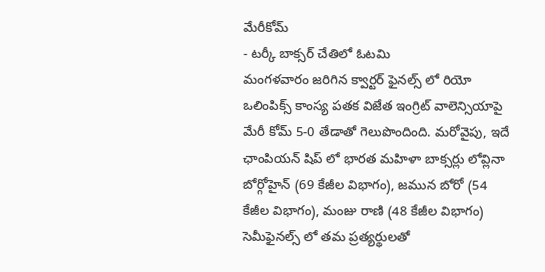మేరీకోమ్
- టర్కీ బాక్సర్ చేతిలో ఓటమి
మంగళవారం జరిగిన క్వార్టర్ ఫైనల్స్ లో రియో ఒలింపిక్స్ కాంస్య పతక విజేత ఇంగ్రిట్ వాలెన్సియాపై మేరీ కోమ్ 5-0 తేడాతో గెలుపొందింది. మరోవైపు, ఇదే ఛాంపియన్ షిప్ లో భారత మహిళా బాక్సర్లు లోవ్లినా బోర్గోహైన్ (69 కేజీల విభాగం), జమున బోరో (54 కేజీల విభాగం), మంజు రాణి (48 కేజీల విభాగం) సెమీఫైనల్స్ లో తమ ప్రత్యర్థులతో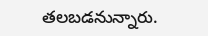తలబడనున్నారు.